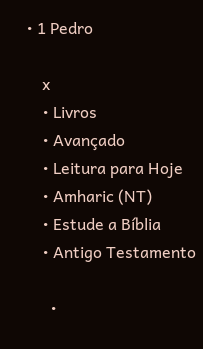• 1 Pedro

    x
    • Livros
    • Avançado
    • Leitura para Hoje
    • Amharic (NT)
    • Estude a Bíblia
    • Antigo Testamento

      •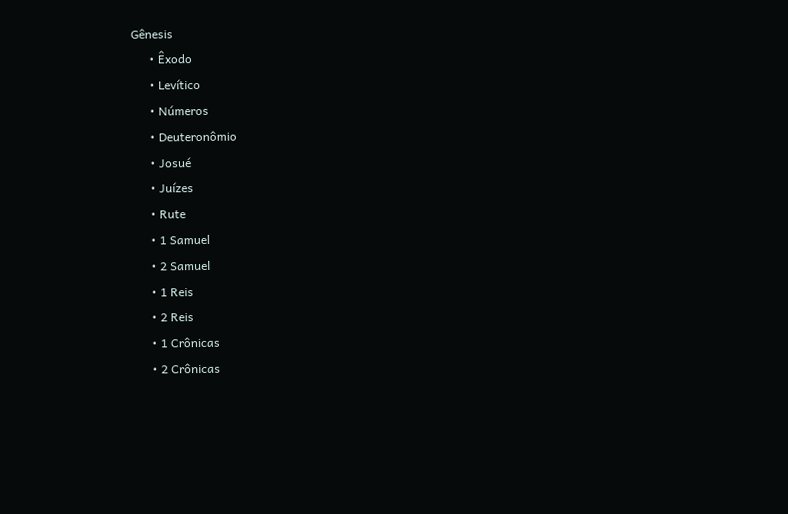Gênesis
      • Êxodo
      • Levítico
      • Números
      • Deuteronômio
      • Josué
      • Juízes
      • Rute
      • 1 Samuel
      • 2 Samuel
      • 1 Reis
      • 2 Reis
      • 1 Crônicas
      • 2 Crônicas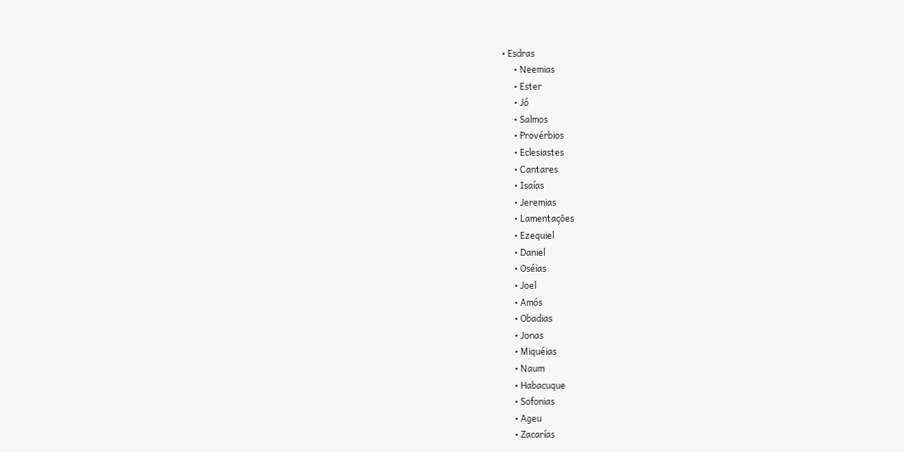• Esdras
      • Neemias
      • Ester
      • Jó
      • Salmos
      • Provérbios
      • Eclesiastes
      • Cantares
      • Isaías
      • Jeremias
      • Lamentações
      • Ezequiel
      • Daniel
      • Oséias
      • Joel
      • Amós
      • Obadias
      • Jonas
      • Miquéias
      • Naum
      • Habacuque
      • Sofonias
      • Ageu
      • Zacarías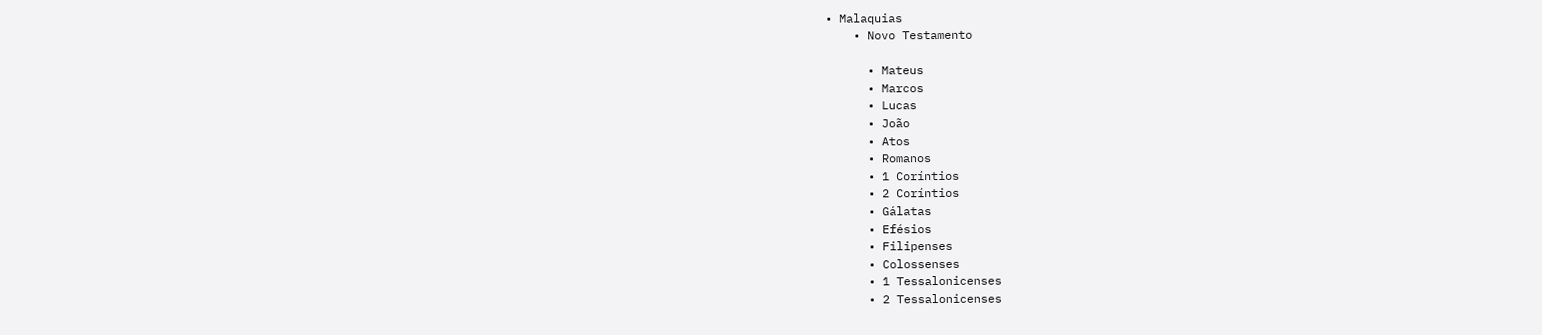• Malaquias
    • Novo Testamento

      • Mateus
      • Marcos
      • Lucas
      • João
      • Atos
      • Romanos
      • 1 Coríntios
      • 2 Coríntios
      • Gálatas
      • Efésios
      • Filipenses
      • Colossenses
      • 1 Tessalonicenses
      • 2 Tessalonicenses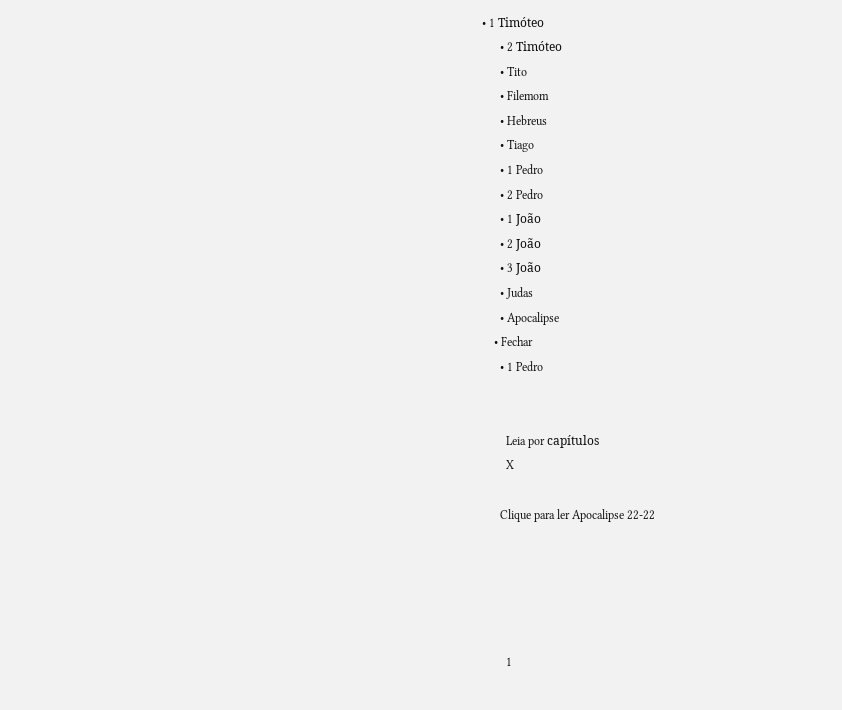• 1 Timóteo
      • 2 Timóteo
      • Tito
      • Filemom
      • Hebreus
      • Tiago
      • 1 Pedro
      • 2 Pedro
      • 1 João
      • 2 João
      • 3 João
      • Judas
      • Apocalipse
    • Fechar
      • 1 Pedro


        Leia por capítulos
        X

      Clique para ler Apocalipse 22-22





        1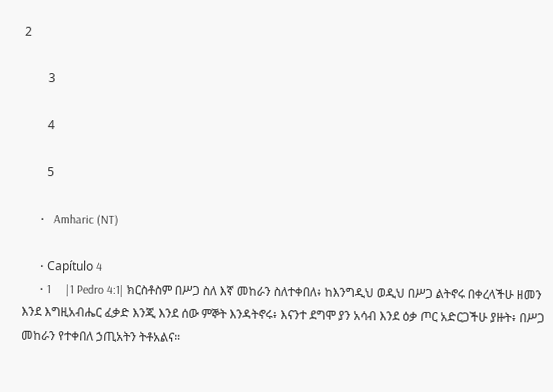2

        3

        4

        5

      •   Amharic (NT)

      • Capítulo 4
      • 1     |1 Pedro 4:1| ክርስቶስም በሥጋ ስለ እኛ መከራን ስለተቀበለ፥ ከእንግዲህ ወዲህ በሥጋ ልትኖሩ በቀረላችሁ ዘመን እንደ እግዚአብሔር ፈቃድ እንጂ እንደ ሰው ምኞት እንዳትኖሩ፥ እናንተ ደግሞ ያን አሳብ እንደ ዕቃ ጦር አድርጋችሁ ያዙት፥ በሥጋ መከራን የተቀበለ ኃጢአትን ትቶአልና።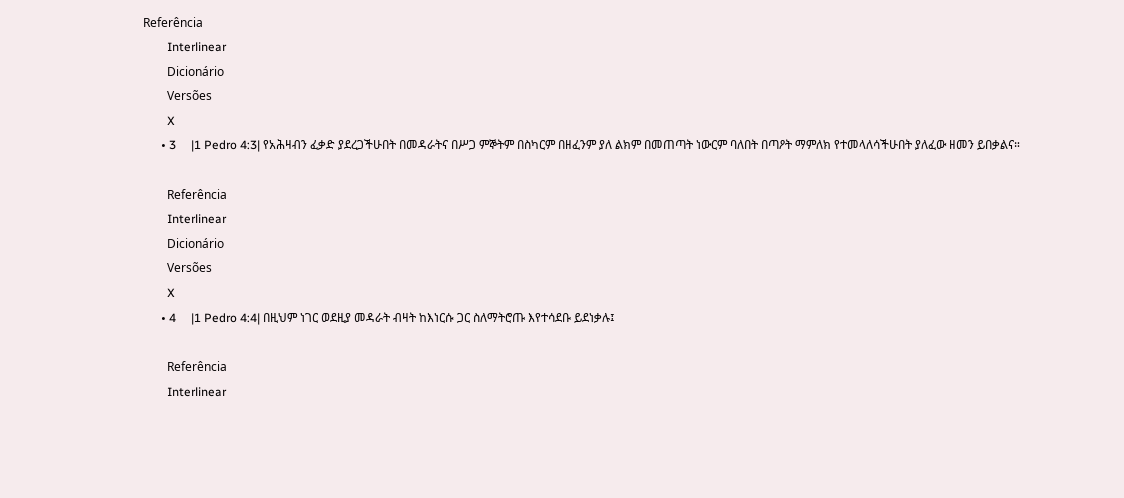Referência
        Interlinear
        Dicionário
        Versões
        X
      • 3     |1 Pedro 4:3| የአሕዛብን ፈቃድ ያደረጋችሁበት በመዳራትና በሥጋ ምኞትም በስካርም በዘፈንም ያለ ልክም በመጠጣት ነውርም ባለበት በጣዖት ማምለክ የተመላለሳችሁበት ያለፈው ዘመን ይበቃልና።

        Referência
        Interlinear
        Dicionário
        Versões
        X
      • 4     |1 Pedro 4:4| በዚህም ነገር ወደዚያ መዳራት ብዛት ከእነርሱ ጋር ስለማትሮጡ እየተሳደቡ ይደነቃሉ፤

        Referência
        Interlinear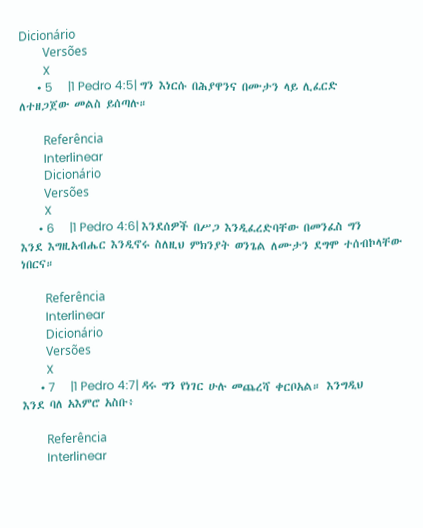Dicionário
        Versões
        X
      • 5     |1 Pedro 4:5| ግን እነርሱ በሕያዋንና በሙታን ላይ ሊፈርድ ለተዘጋጀው መልስ ይሰጣሉ።

        Referência
        Interlinear
        Dicionário
        Versões
        X
      • 6     |1 Pedro 4:6| እንደሰዎች በሥጋ እንዲፈረድባቸው በመንፈስ ግን እንደ እግዚአብሔር እንዲኖሩ ስለዚህ ምክንያት ወንጌል ለሙታን ደግሞ ተሰብኮላቸው ነበርና።

        Referência
        Interlinear
        Dicionário
        Versões
        X
      • 7     |1 Pedro 4:7| ዳሩ ግን የነገር ሁሉ መጨረሻ ቀርቦአል። እንግዲህ እንደ ባለ አእምሮ አስቡ፥

        Referência
        Interlinear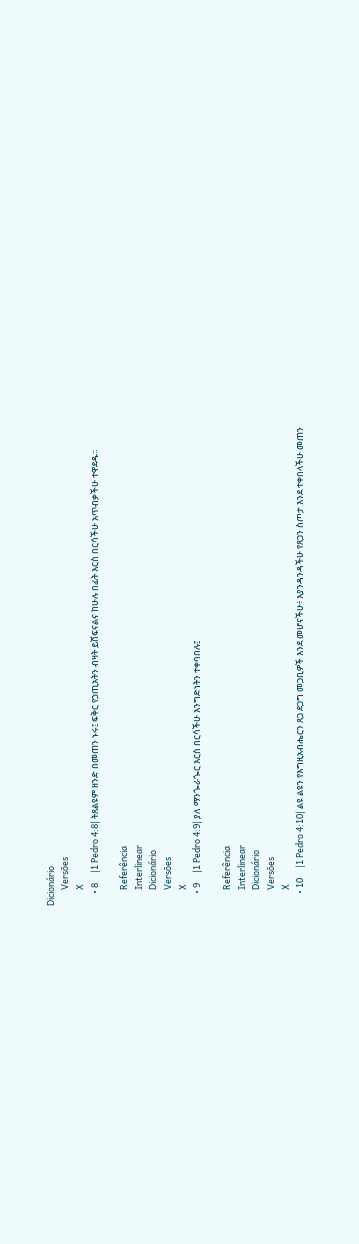Dicionário
        Versões
        X
      • 8     |1 Pedro 4:8| ትጸልዩም ዘንድ በመጠን ኑሩ፤ ፍቅር የኃጢአትን ብዛት ይሸፍናልና ከሁሉ በፊት እርስ በርሳችሁ አጥብቃችሁ ተዋደዱ።

        Referência
        Interlinear
        Dicionário
        Versões
        X
      • 9     |1 Pedro 4:9| ያለ ማንጐራጐር እርስ በርሳችሁ እንግድነትን ተቀባበሉ፤

        Referência
        Interlinear
        Dicionário
        Versões
        X
      • 10     |1 Pedro 4:10| ልዩ ልዩን የእግዚአብሔርን ጸጋ ደጋግ መጋቢዎች እንደ መሆናችሁ፥ እያንዳንዳችሁ የጸጋን ስጦታ እንደ ተቀበላችሁ መጠን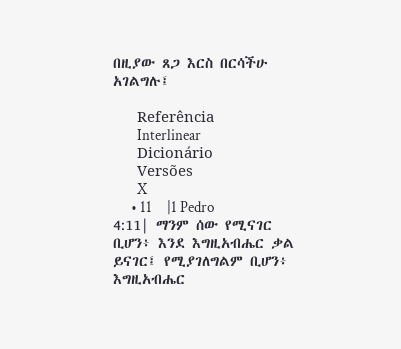በዚያው ጸጋ እርስ በርሳችሁ አገልግሉ፤

        Referência
        Interlinear
        Dicionário
        Versões
        X
      • 11     |1 Pedro 4:11| ማንም ሰው የሚናገር ቢሆን፥ እንደ እግዚአብሔር ቃል ይናገር፤ የሚያገለግልም ቢሆን፥ እግዚአብሔር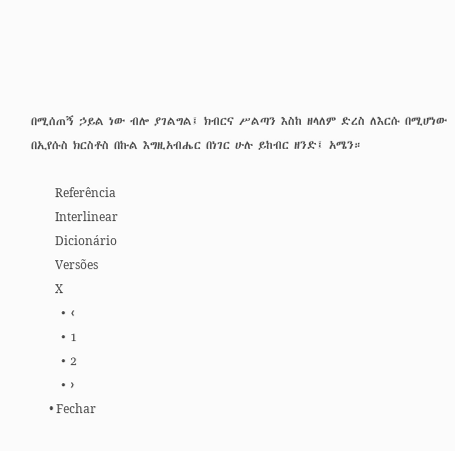በሚሰጠኝ ኃይል ነው ብሎ ያገልግል፤ ክብርና ሥልጣን እስከ ዘላለም ድረስ ለእርሱ በሚሆነው በኢየሱስ ክርስቶስ በኩል እግዚአብሔር በነገር ሁሉ ይከብር ዘንድ፤ አሜን።

        Referência
        Interlinear
        Dicionário
        Versões
        X
      • ‹
      • 1
      • 2
      • ›
      • Fechar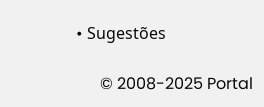• Sugestões

      © 2008-2025 Portal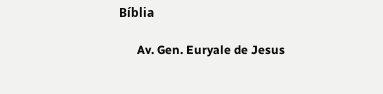Bíblia

      Av. Gen. Euryale de Jesus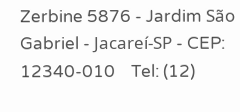Zerbine 5876 - Jardim São Gabriel - Jacareí-SP - CEP: 12340-010    Tel: (12)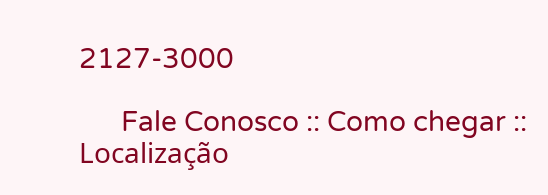2127-3000

      Fale Conosco :: Como chegar :: Localização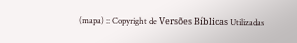(mapa) :: Copyright de Versões Bíblicas Utilizadas